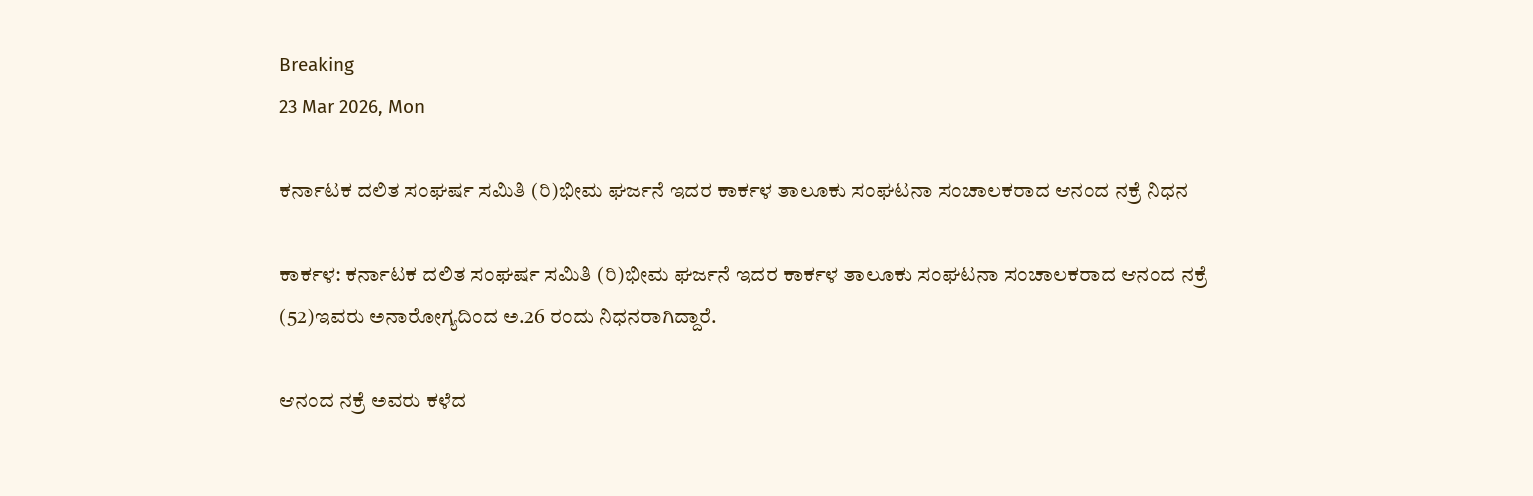Breaking
23 Mar 2026, Mon

ಕರ್ನಾಟಕ ದಲಿತ ಸಂಘರ್ಷ ಸಮಿತಿ (ರಿ)ಭೀಮ ಘರ್ಜನೆ ಇದರ ಕಾರ್ಕಳ ತಾಲೂಕು ಸಂಘಟನಾ ಸಂಚಾಲಕರಾದ ಆನಂದ ನಕ್ರೆ ನಿಧನ

ಕಾರ್ಕಳ: ಕರ್ನಾಟಕ ದಲಿತ ಸಂಘರ್ಷ ಸಮಿತಿ (ರಿ)ಭೀಮ ಘರ್ಜನೆ ಇದರ ಕಾರ್ಕಳ ತಾಲೂಕು ಸಂಘಟನಾ ಸಂಚಾಲಕರಾದ ಆನಂದ ನಕ್ರೆ (52)ಇವರು ಅನಾರೋಗ್ಯದಿಂದ ಅ.26 ರಂದು ನಿಧನರಾಗಿದ್ದಾರೆ.

ಆನಂದ ನಕ್ರೆ ಅವರು ಕಳೆದ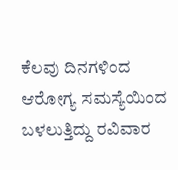ಕೆಲವು ದಿನಗಳಿಂದ ಆರೋಗ್ಯ ಸಮಸ್ಯೆಯಿಂದ ಬಳಲುತ್ತಿದ್ದು ರವಿವಾರ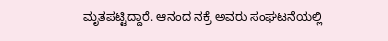ಮೃತಪಟ್ಟಿದ್ದಾರೆ. ಆನಂದ ನಕ್ರೆ ಅವರು ಸಂಘಟನೆಯಲ್ಲಿ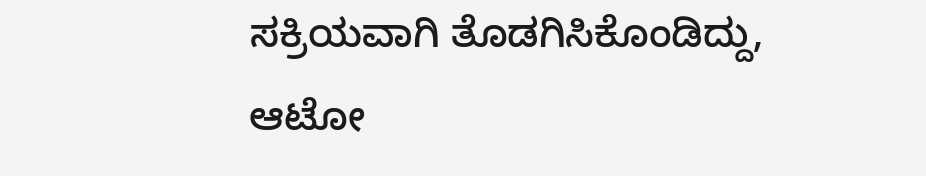ಸಕ್ರಿಯವಾಗಿ ತೊಡಗಿಸಿಕೊಂಡಿದ್ದು, ಆಟೋ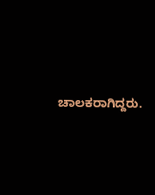ಚಾಲಕರಾಗಿದ್ದರು.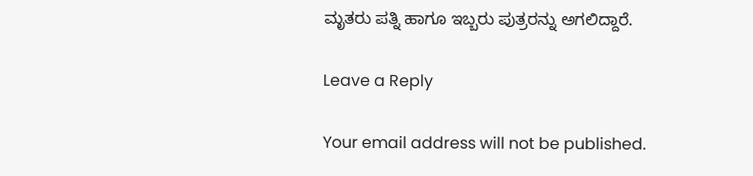ಮೃತರು ಪತ್ನಿ ಹಾಗೂ ಇಬ್ಬರು ಪುತ್ರರನ್ನು ಅಗಲಿದ್ದಾರೆ.

Leave a Reply

Your email address will not be published.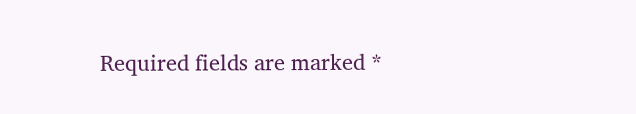Required fields are marked *